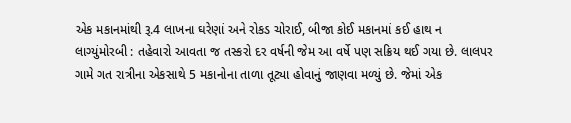એક મકાનમાંથી રૂ.4 લાખના ઘરેણાં અને રોકડ ચોરાઈ, બીજા કોઈ મકાનમાં કઈ હાથ ન લાગ્યુંમોરબી : તહેવારો આવતા જ તસ્કરો દર વર્ષની જેમ આ વર્ષે પણ સક્રિય થઈ ગયા છે. લાલપર ગામે ગત રાત્રીના એકસાથે 5 મકાનોના તાળા તૂટ્યા હોવાનું જાણવા મળ્યું છે. જેમાં એક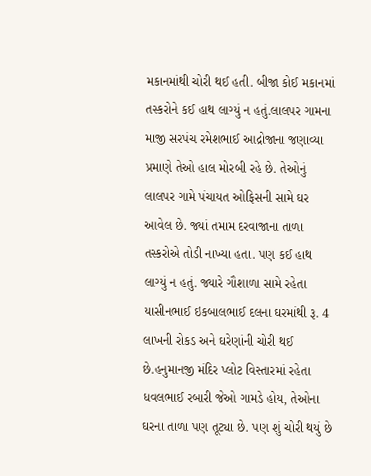મકાનમાંથી ચોરી થઈ હતી. બીજા કોઈ મકાનમાં તસ્કરોને કઈ હાથ લાગ્યું ન હતું.લાલપર ગામના માજી સરપંચ રમેશભાઈ આદ્રોજાના જણાવ્યા પ્રમાણે તેઓ હાલ મોરબી રહે છે. તેઓનું લાલપર ગામે પંચાયત ઓફિસની સામે ઘર આવેલ છે. જ્યાં તમામ દરવાજાના તાળા તસ્કરોએ તોડી નાખ્યા હતા. પણ કઈ હાથ લાગ્યું ન હતું. જ્યારે ગૌશાળા સામે રહેતા યાસીનભાઈ ઇકબાલભાઈ દલના ઘરમાંથી રૂ. 4 લાખની રોકડ અને ઘરેણાંની ચોરી થઈ છે.હનુમાનજી મંદિર પ્લોટ વિસ્તારમાં રહેતા ધવલભાઈ રબારી જેઓ ગામડે હોય, તેઓના ઘરના તાળા પણ તૂટ્યા છે. પણ શું ચોરી થયું છે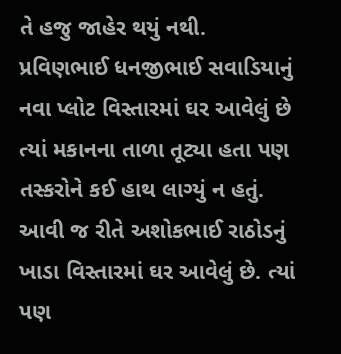તે હજુ જાહેર થયું નથી. પ્રવિણભાઈ ધનજીભાઈ સવાડિયાનું નવા પ્લોટ વિસ્તારમાં ઘર આવેલું છે ત્યાં મકાનના તાળા તૂટ્યા હતા પણ તસ્કરોને કઈ હાથ લાગ્યું ન હતું. આવી જ રીતે અશોકભાઈ રાઠોડનું ખાડા વિસ્તારમાં ઘર આવેલું છે. ત્યાં પણ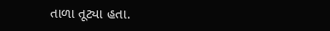તાળા તૂટ્યા હતા.